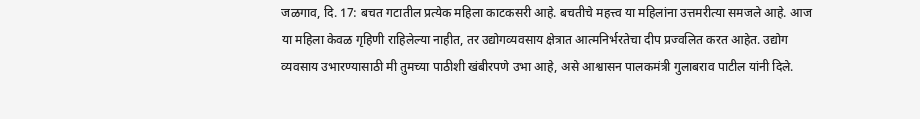जळगाव, दि. 17: बचत गटातील प्रत्येक महिला काटकसरी आहे. बचतीचे महत्त्व या महिलांना उत्तमरीत्या समजले आहे. आज या महिला केवळ गृहिणी राहिलेल्या नाहीत, तर उद्योगव्यवसाय क्षेत्रात आत्मनिर्भरतेचा दीप प्रज्वलित करत आहेत. उद्योग व्यवसाय उभारण्यासाठी मी तुमच्या पाठीशी खंबीरपणे उभा आहे, असे आश्वासन पालकमंत्री गुलाबराव पाटील यांनी दिले.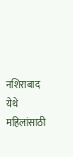नशिराबाद येथे महिलांसाठी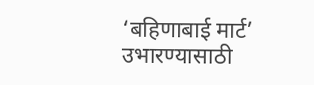‘बहिणाबाई मार्ट’ उभारण्यासाठी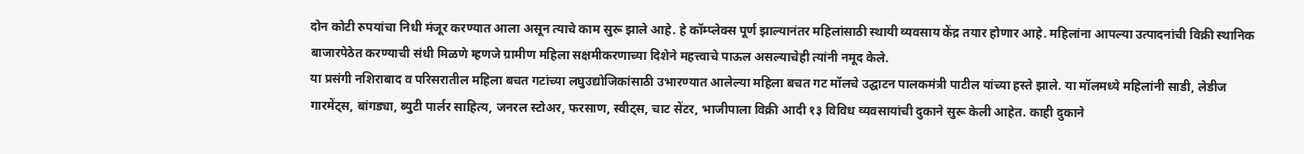दोन कोटी रुपयांचा निधी मंजूर करण्यात आला असून त्याचे काम सुरू झाले आहे. हे कॉम्प्लेक्स पूर्ण झाल्यानंतर महिलांसाठी स्थायी व्यवसाय केंद्र तयार होणार आहे. महिलांना आपल्या उत्पादनांची विक्री स्थानिक बाजारपेठेत करण्याची संधी मिळणे म्हणजे ग्रामीण महिला सक्षमीकरणाच्या दिशेने महत्त्वाचे पाऊल असल्याचेही त्यांनी नमूद केले.
या प्रसंगी नशिराबाद व परिसरातील महिला बचत गटांच्या लघुउद्योजिकांसाठी उभारण्यात आलेल्या महिला बचत गट मॉलचे उद्घाटन पालकमंत्री पाटील यांच्या हस्ते झाले. या मॉलमध्ये महिलांनी साडी, लेडीज गारमेंट्स, बांगड्या, ब्युटी पार्लर साहित्य, जनरल स्टोअर, फरसाण, स्वीट्स, चाट सेंटर, भाजीपाला विक्री आदी १३ विविध व्यवसायांची दुकाने सुरू केली आहेत. काही दुकाने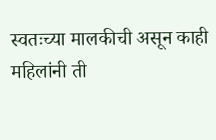स्वतःच्या मालकीची असून काही महिलांनी ती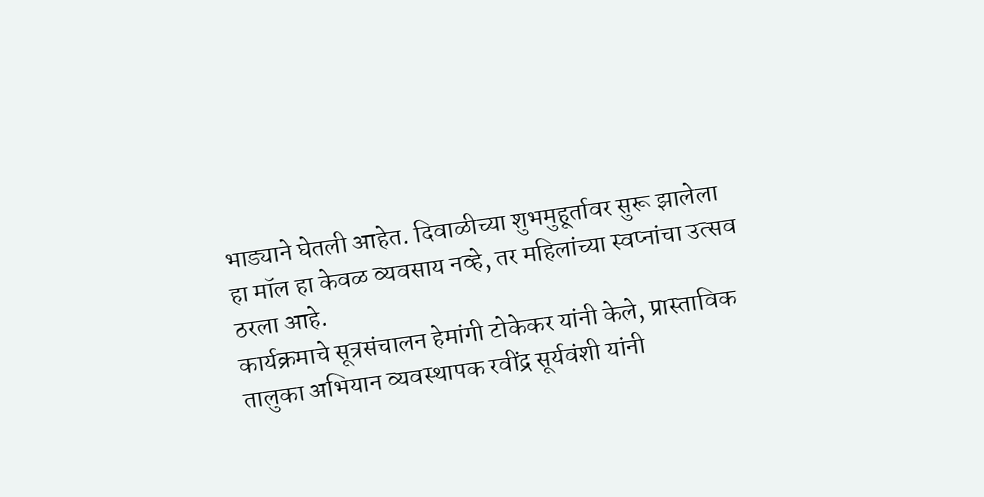भाड्याने घेतली आहेत. दिवाळीच्या शुभमुहूर्तावर सुरू झालेला हा मॉल हा केवळ व्यवसाय नव्हे, तर महिलांच्या स्वप्नांचा उत्सव ठरला आहे.
कार्यक्रमाचे सूत्रसंचालन हेमांगी टोकेकर यांनी केले, प्रास्ताविक तालुका अभियान व्यवस्थापक रवींद्र सूर्यवंशी यांनी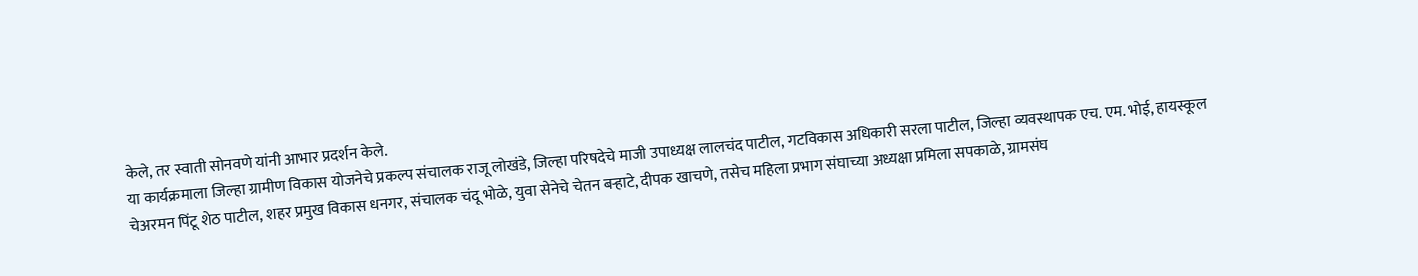केले, तर स्वाती सोनवणे यांनी आभार प्रदर्शन केले.
या कार्यक्रमाला जिल्हा ग्रामीण विकास योजनेचे प्रकल्प संचालक राजू लोखंडे, जिल्हा परिषदेचे माजी उपाध्यक्ष लालचंद पाटील, गटविकास अधिकारी सरला पाटील, जिल्हा व्यवस्थापक एच. एम. भोई, हायस्कूल चेअरमन पिंटू शेठ पाटील, शहर प्रमुख विकास धनगर, संचालक चंदू भोळे, युवा सेनेचे चेतन बऱ्हाटे, दीपक खाचणे, तसेच महिला प्रभाग संघाच्या अध्यक्षा प्रमिला सपकाळे, ग्रामसंघ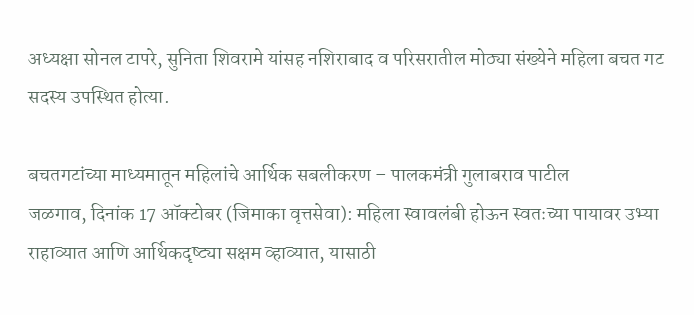अध्यक्षा सोनल टापरे, सुनिता शिवरामे यांसह नशिराबाद व परिसरातील मोठ्या संख्येने महिला बचत गट सदस्य उपस्थित होत्या.

बचतगटांच्या माध्यमातून महिलांचे आर्थिक सबलीकरण – पालकमंत्री गुलाबराव पाटील
जळगाव, दिनांक 17 ऑक्टोबर (जिमाका वृत्तसेवा): महिला स्वावलंबी होऊन स्वतःच्या पायावर उभ्या राहाव्यात आणि आर्थिकदृष्ट्या सक्षम व्हाव्यात, यासाठी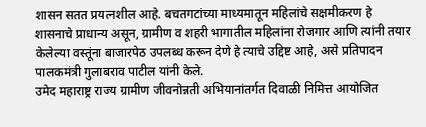शासन सतत प्रयत्नशील आहे. बचतगटांच्या माध्यमातून महिलांचे सक्षमीकरण हे शासनाचे प्राधान्य असून, ग्रामीण व शहरी भागातील महिलांना रोजगार आणि त्यांनी तयार केलेल्या वस्तूंना बाजारपेठ उपलब्ध करून देणे हे त्याचे उद्दिष्ट आहे, असे प्रतिपादन पालकमंत्री गुलाबराव पाटील यांनी केले.
उमेद महाराष्ट्र राज्य ग्रामीण जीवनोन्नती अभियानांतर्गत दिवाळी निमित्त आयोजित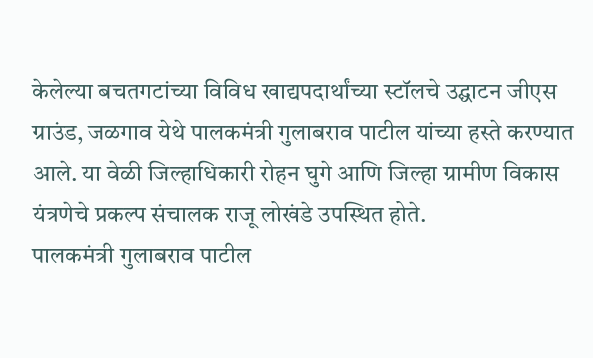केलेल्या बचतगटांच्या विविध खाद्यपदार्थांच्या स्टॉलचे उद्घाटन जीएस ग्राउंड, जळगाव येथे पालकमंत्री गुलाबराव पाटील यांच्या हस्ते करण्यात आले. या वेळी जिल्हाधिकारी रोहन घुगे आणि जिल्हा ग्रामीण विकास यंत्रणेचे प्रकल्प संचालक राजू लोखंडे उपस्थित होते.
पालकमंत्री गुलाबराव पाटील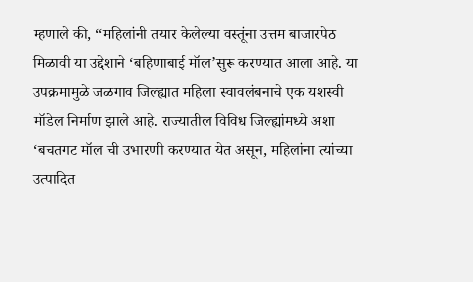म्हणाले की, “महिलांनी तयार केलेल्या वस्तूंना उत्तम बाजारपेठ मिळावी या उद्देशाने ‘बहिणाबाई मॉल’सुरू करण्यात आला आहे. या उपक्रमामुळे जळगाव जिल्ह्यात महिला स्वावलंबनाचे एक यशस्वी मॉडेल निर्माण झाले आहे. राज्यातील विविध जिल्ह्यांमध्ये अशा ‘बचतगट मॉल ची उभारणी करण्यात येत असून, महिलांना त्यांच्या उत्पादित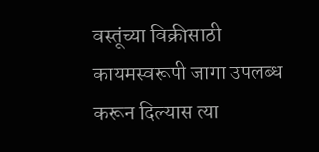वस्तूंच्या विक्रीसाठी कायमस्वरूपी जागा उपलब्ध करून दिल्यास त्या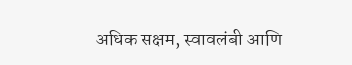अधिक सक्षम, स्वावलंबी आणि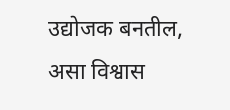उद्योजक बनतील, असा विश्वास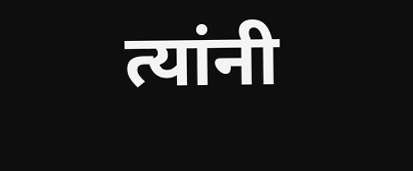त्यांनी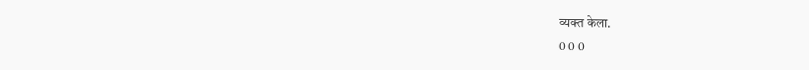व्यक्त केला.
0 0 0